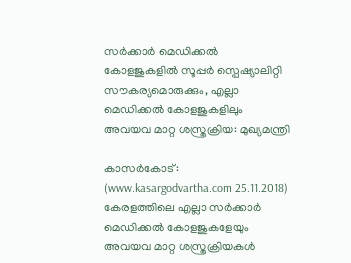സര്‍ക്കാര്‍ മെഡിക്കല്‍ കോളജുകളില്‍ സൂപ്പര്‍ സ്പെഷ്യാലിറ്റി സൗകര്യമൊരുക്കും, എല്ലാ മെഡിക്കല്‍ കോളജുകളിലും അവയവ മാറ്റ ശസ്ത്രക്രിയ: മുഖ്യമന്ത്രി

കാസര്‍കോട്: (www.kasargodvartha.com 25.11.2018) കേരളത്തിലെ എല്ലാ സര്‍ക്കാര്‍ മെഡിക്കല്‍ കോളജുകളേയും അവയവ മാറ്റ ശസ്ത്രക്രിയകള്‍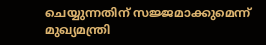ചെയ്യുന്നതിന് സജ്ജമാക്കുമെന്ന് മുഖ്യമന്ത്രി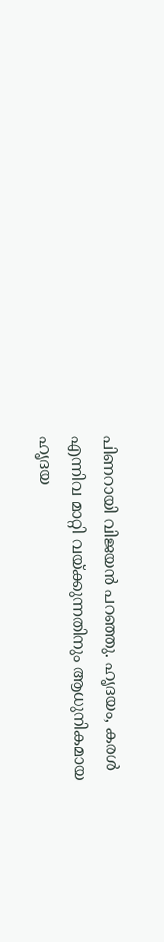പിണറായി വിജയന്‍ പറഞ്ഞു. ഹൃദയം, കരള്‍ എന്നിവ മാറ്റി വയ്ക്കുന്നതിനും ആധുനികമായ ഹൃദയ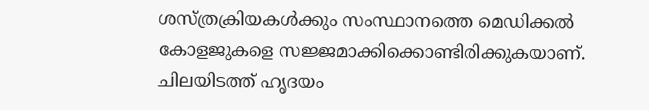ശസ്ത്രക്രിയകള്‍ക്കും സംസ്ഥാനത്തെ മെഡിക്കല്‍ കോളജുകളെ സജ്ജമാക്കിക്കൊണ്ടിരിക്കുകയാണ്. ചിലയിടത്ത് ഹൃദയം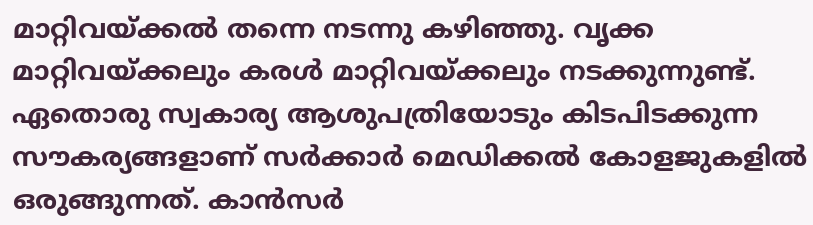മാറ്റിവയ്ക്കല്‍ തന്നെ നടന്നു കഴിഞ്ഞു. വൃക്ക മാറ്റിവയ്ക്കലും കരള്‍ മാറ്റിവയ്ക്കലും നടക്കുന്നുണ്ട്. ഏതൊരു സ്വകാര്യ ആശുപത്രിയോടും കിടപിടക്കുന്ന സൗകര്യങ്ങളാണ് സര്‍ക്കാര്‍ മെഡിക്കല്‍ കോളജുകളില്‍ ഒരുങ്ങുന്നത്. കാന്‍സര്‍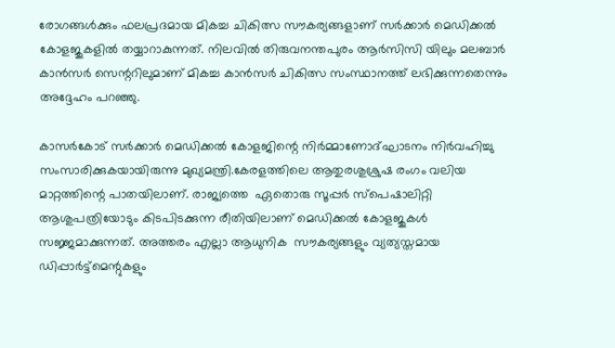രോഗങ്ങള്‍ക്കും ഫലപ്രദമായ മികച്ച ചികിത്സ സൗകര്യങ്ങളാണ് സര്‍ക്കാര്‍ മെഡിക്കല്‍ കോളജുകളില്‍ തയ്യാറാകുന്നത്. നിലവില്‍ തിരുവനന്തപുരം ആര്‍സിസി യിലും മലബാര്‍ കാന്‍സര്‍ സെന്ററിലുമാണ് മികച്ച കാന്‍സര്‍ ചികിത്സ സംസ്ഥാനത്ത് ലഭിക്കുന്നതെന്നും അദ്ദേഹം പറഞ്ഞു.

കാസര്‍കോട് സര്‍ക്കാര്‍ മെഡിക്കല്‍ കോളജിന്റെ നിര്‍മ്മാണോദ്ഘാടനം നിര്‍വഹിച്ചു സംസാരിക്കുകയായിരുന്നു മുഖ്യമന്ത്രി.കേരളത്തിലെ ആതുരശുശ്രുഷ രംഗം വലിയ മാറ്റത്തിന്റെ പാതയിലാണ്. രാജ്യത്തെ  ഏതൊരു സൂപ്പര്‍ സ്പെഷാലിറ്റി ആശുപത്രിയോടും കിടപിടക്കുന്ന രീതിയിലാണ് മെഡിക്കല്‍ കോളജുകള്‍ സജ്ജമാക്കുന്നത്. അത്തരം എല്ലാ ആധുനിക  സൗകര്യങ്ങളും വ്യത്യസ്തമായ ഡിപ്പാര്‍ട്ട്മെന്റുകളും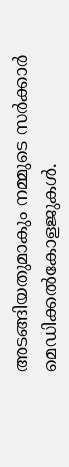അടങ്ങിയതുമാകും നമ്മുടെ സര്‍ക്കാര്‍ മെഡിക്കല്‍കോളജുകള്‍.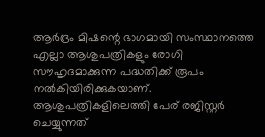ആര്‍ദ്രം മിഷന്റെ ഭാഗമായി സംസ്ഥാനത്തെ എല്ലാ ആശുപത്രികളും രോഗി സൗഹൃദമാക്കുന്ന പദ്ധതിക്ക് രൂപം നല്‍കിയിരിക്കുകയാണ്. ആശുപത്രികളിലെത്തി പേര് രജിസ്റ്റര്‍ ചെയ്യുന്നത്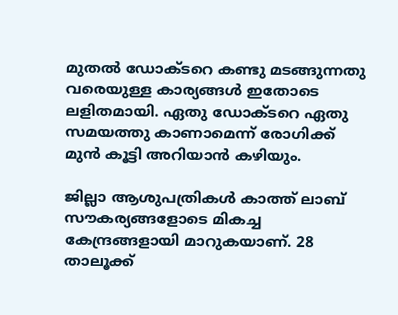മുതല്‍ ഡോക്ടറെ കണ്ടു മടങ്ങുന്നതു വരെയുള്ള കാര്യങ്ങള്‍ ഇതോടെ ലളിതമായി. ഏതു ഡോക്ടറെ ഏതു സമയത്തു കാണാമെന്ന് രോഗിക്ക് മുന്‍ കൂട്ടി അറിയാന്‍ കഴിയും.

ജില്ലാ ആശുപത്രികള്‍ കാത്ത് ലാബ് സൗകര്യങ്ങളോടെ മികച്ച കേന്ദ്രങ്ങളായി മാറുകയാണ്. 28 താലൂക്ക്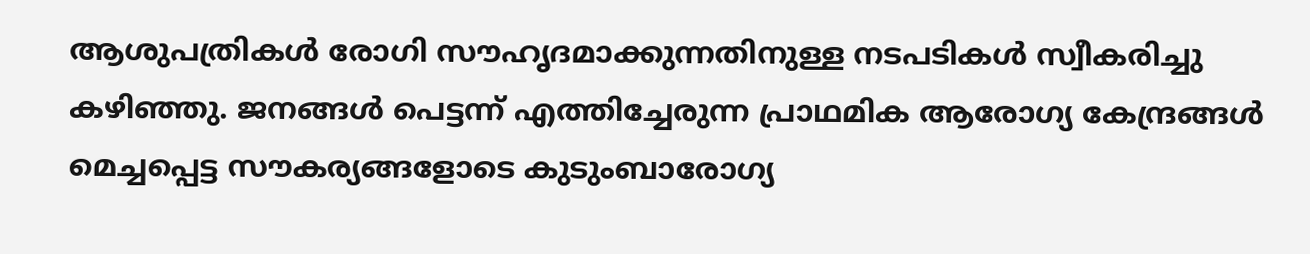ആശുപത്രികള്‍ രോഗി സൗഹൃദമാക്കുന്നതിനുള്ള നടപടികള്‍ സ്വീകരിച്ചു കഴിഞ്ഞു. ജനങ്ങള്‍ പെട്ടന്ന് എത്തിച്ചേരുന്ന പ്രാഥമിക ആരോഗ്യ കേന്ദ്രങ്ങള്‍ മെച്ചപ്പെട്ട സൗകര്യങ്ങളോടെ കുടുംബാരോഗ്യ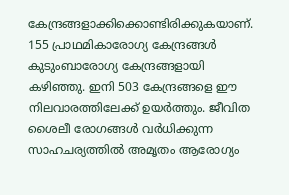കേന്ദ്രങ്ങളാക്കിക്കൊണ്ടിരിക്കുകയാണ്. 155 പ്രാഥമികാരോഗ്യ കേന്ദ്രങ്ങള്‍ കുടുംബാരോഗ്യ കേന്ദ്രങ്ങളായി കഴിഞ്ഞു. ഇനി 503 കേന്ദ്രങ്ങളെ ഈ നിലവാരത്തിലേക്ക് ഉയര്‍ത്തും. ജീവിത ശൈലീ രോഗങ്ങള്‍ വര്‍ധിക്കുന്ന സാഹചര്യത്തില്‍ അമൃതം ആരോഗ്യം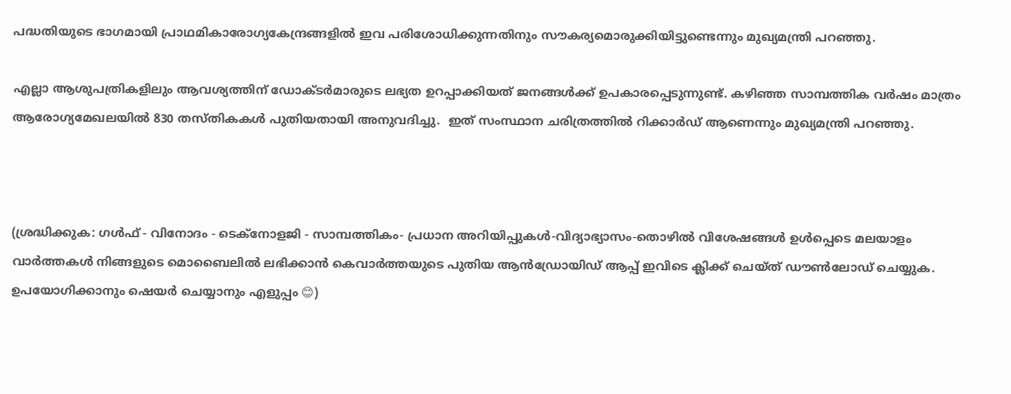പദ്ധതിയുടെ ഭാഗമായി പ്രാഥമികാരോഗ്യകേന്ദ്രങ്ങളില്‍ ഇവ പരിശോധിക്കുന്നതിനും സൗകര്യമൊരുക്കിയിട്ടുണ്ടെന്നും മുഖ്യമന്ത്രി പറഞ്ഞു.

എല്ലാ ആശുപത്രികളിലും ആവശ്യത്തിന് ഡോക്ടര്‍മാരുടെ ലഭ്യത ഉറപ്പാക്കിയത് ജനങ്ങള്‍ക്ക് ഉപകാരപ്പെടുന്നുണ്ട്. കഴിഞ്ഞ സാമ്പത്തിക വര്‍ഷം മാത്രം ആരോഗ്യമേഖലയില്‍ 830 തസ്തികകള്‍ പുതിയതായി അനുവദിച്ചു.  ഇത് സംസ്ഥാന ചരിത്രത്തില്‍ റിക്കാര്‍ഡ് ആണെന്നും മുഖ്യമന്ത്രി പറഞ്ഞു.



(ശ്രദ്ധിക്കുക: ഗൾഫ് - വിനോദം - ടെക്നോളജി - സാമ്പത്തികം- പ്രധാന അറിയിപ്പുകൾ-വിദ്യാഭ്യാസം-തൊഴിൽ വിശേഷങ്ങൾ ഉൾപ്പെടെ മലയാളം വാർത്തകൾ നിങ്ങളുടെ മൊബൈലിൽ ലഭിക്കാൻ കെവാർത്തയുടെ പുതിയ ആൻഡ്രോയിഡ് ആപ്പ് ഇവിടെ ക്ലിക്ക് ചെയ്ത് ഡൗൺലോഡ് ചെയ്യുക. ഉപയോഗിക്കാനും ഷെയർ ചെയ്യാനും എളുപ്പം 😊)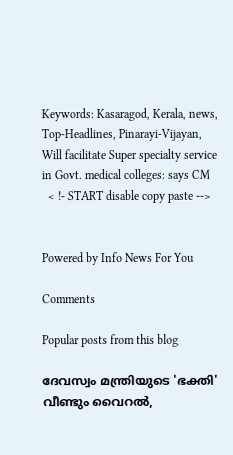Keywords: Kasaragod, Kerala, news, Top-Headlines, Pinarayi-Vijayan, Will facilitate Super specialty service in Govt. medical colleges: says CM
  < !- START disable copy paste -->


Powered by Info News For You

Comments

Popular posts from this blog

ദേവസ്വം മന്ത്രിയുടെ 'ഭക്തി' വീണ്ടും വൈറല്‍,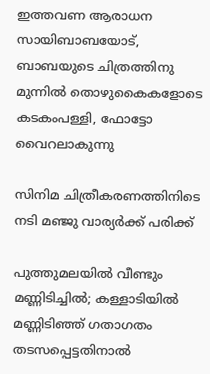ഇത്തവണ ആരാധന സായിബാബയോട്, ബാബയുടെ ചിത്രത്തിനു മുന്നില്‍ തൊഴുകൈകളോടെ കടകംപള്ളി, ഫോട്ടോ വൈറലാകുന്നു

സിനിമ ചിത്രീകരണത്തിനിടെ നടി മഞ്ജു വാര്യര്‍ക്ക് പരിക്ക്

പുത്തുമലയില്‍ വീണ്ടും മണ്ണിടിച്ചില്‍; കള്ളാടിയില്‍ മണ്ണിടിഞ്ഞ് ഗതാഗതം തടസപ്പെട്ടതിനാല്‍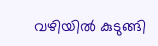വഴിയില്‍ കുടുങ്ങി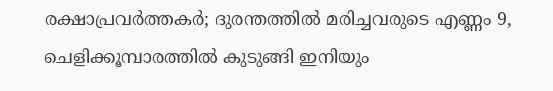രക്ഷാപ്രവര്‍ത്തകര്‍; ദുരന്തത്തില്‍ മരിച്ചവരുടെ എണ്ണം 9, ചെളിക്കൂമ്പാരത്തില്‍ കുടുങ്ങി ഇനിയും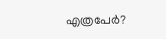എത്രപേര്‍?